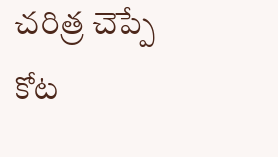చరిత్ర చెప్పే కోట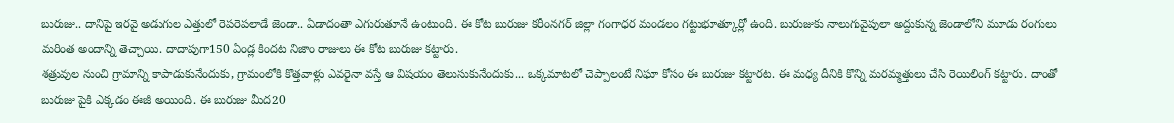బురుజు.. దానిపై ఇరవై అడుగుల ఎత్తులో రెపరెపలాడే జెండా.. ఏడాదంతా ఎగురుతూనే ఉంటుంది. ఈ కోట బురుజు కరీంనగర్ జిల్లా గంగాధర మండలం గట్టుభూత్కూర్లో ఉంది. బురుజుకు నాలుగువైపులా అద్దుకున్న జెండాలోని మూడు రంగులు మరింత అందాన్ని తెచ్చాయి. దాదాపుగా150 ఏండ్ల కిందట నిజాం రాజులు ఈ కోట బురుజు కట్టారు.
శత్రువుల నుంచి గ్రామాన్ని కాపాడుకునేందుకు, గ్రామంలోకి కొత్తవాళ్లు ఎవరైనా వస్తే ఆ విషయం తెలుసుకునేందుకు... ఒక్కమాటలో చెప్పాలంటే నిఘా కోసం ఈ బురుజు కట్టారట. ఈ మధ్య దీనికి కొన్ని మరమ్మత్తులు చేసి రెయిలింగ్ కట్టారు. దాంతో బురుజు పైకి ఎక్కడం ఈజీ అయింది. ఈ బురుజు మీద20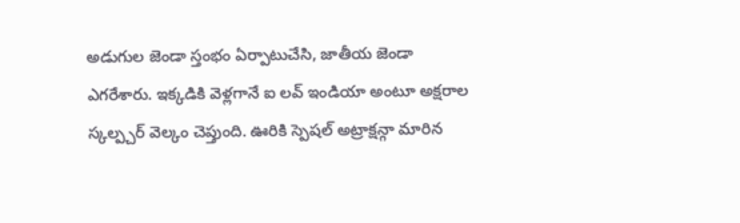అడుగుల జెండా స్తంభం ఏర్పాటుచేసి, జాతీయ జెండా ఎగరేశారు. ఇక్కడికి వెళ్లగానే ఐ లవ్ ఇండియా అంటూ అక్షరాల స్కల్ప్చర్ వెల్కం చెప్తుంది. ఊరికి స్పెషల్ అట్రాక్షన్గా మారిన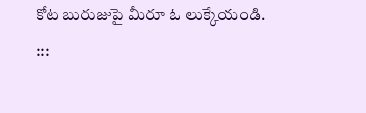కోట బురుజుపై మీరూ ఓ లుక్కేయండి.
:::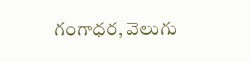గంగాధర, వెలుగు